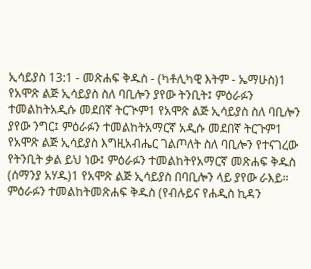ኢሳይያስ 13:1 - መጽሐፍ ቅዱስ - (ካቶሊካዊ እትም - ኤማሁስ)1 የአሞጽ ልጅ ኢሳይያስ ስለ ባቢሎን ያየው ትንቢት፤ ምዕራፉን ተመልከትአዲሱ መደበኛ ትርጒም1 የአሞጽ ልጅ ኢሳይያስ ስለ ባቢሎን ያየው ንግር፤ ምዕራፉን ተመልከትአማርኛ አዲሱ መደበኛ ትርጉም1 የአሞጽ ልጅ ኢሳይያስ እግዚአብሔር ገልጦለት ስለ ባቢሎን የተናገረው የትንቢት ቃል ይህ ነው፤ ምዕራፉን ተመልከትየአማርኛ መጽሐፍ ቅዱስ (ሰማንያ አሃዱ)1 የአሞጽ ልጅ ኢሳይያስ በባቢሎን ላይ ያየው ራእይ። ምዕራፉን ተመልከትመጽሐፍ ቅዱስ (የብሉይና የሐዲስ ኪዳን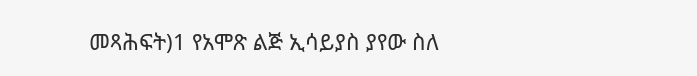መጻሕፍት)1 የአሞጽ ልጅ ኢሳይያስ ያየው ስለ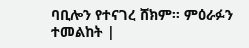ባቢሎን የተናገረ ሸክም። ምዕራፉን ተመልከት |